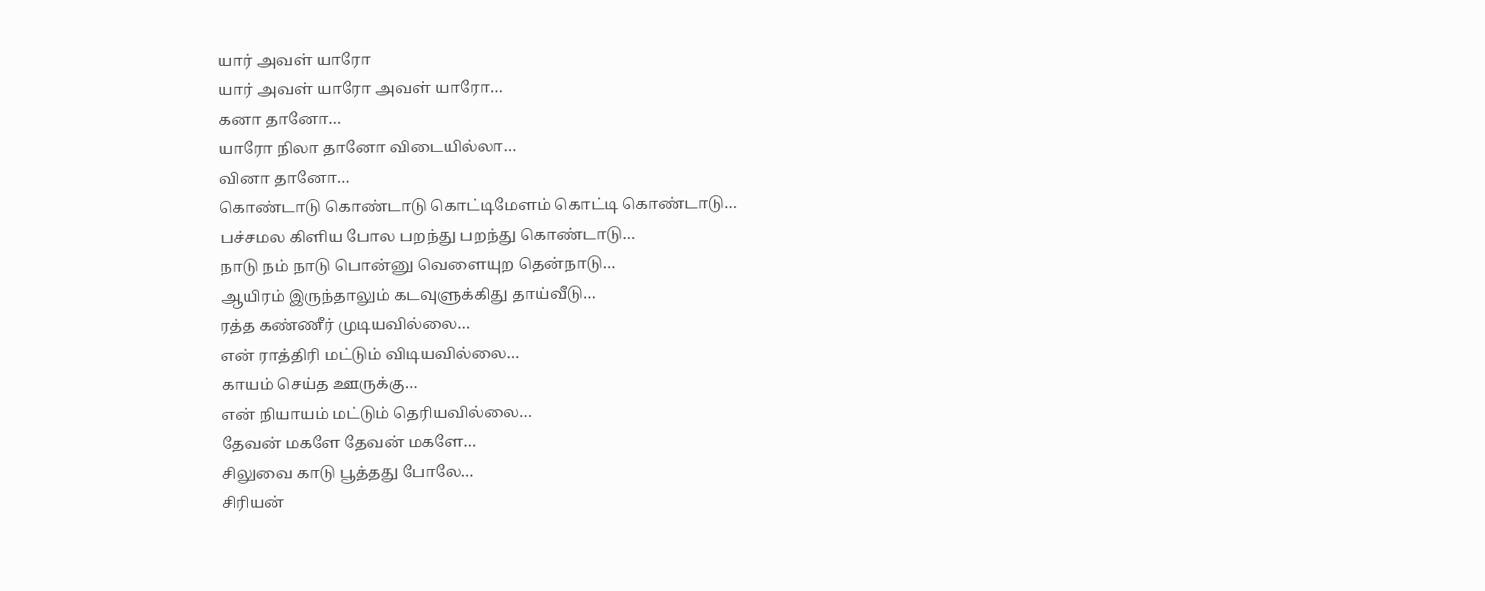யார் அவள் யாரோ
யார் அவள் யாரோ அவள் யாரோ…
கனா தானோ…
யாரோ நிலா தானோ விடையில்லா…
வினா தானோ…
கொண்டாடு கொண்டாடு கொட்டிமேளம் கொட்டி கொண்டாடு…
பச்சமல கிளிய போல பறந்து பறந்து கொண்டாடு…
நாடு நம் நாடு பொன்னு வெளையுற தென்நாடு…
ஆயிரம் இருந்தாலும் கடவுளுக்கிது தாய்வீடு…
ரத்த கண்ணீர் முடியவில்லை…
என் ராத்திரி மட்டும் விடியவில்லை…
காயம் செய்த ஊருக்கு…
என் நியாயம் மட்டும் தெரியவில்லை…
தேவன் மகளே தேவன் மகளே…
சிலுவை காடு பூத்தது போலே…
சிரியன்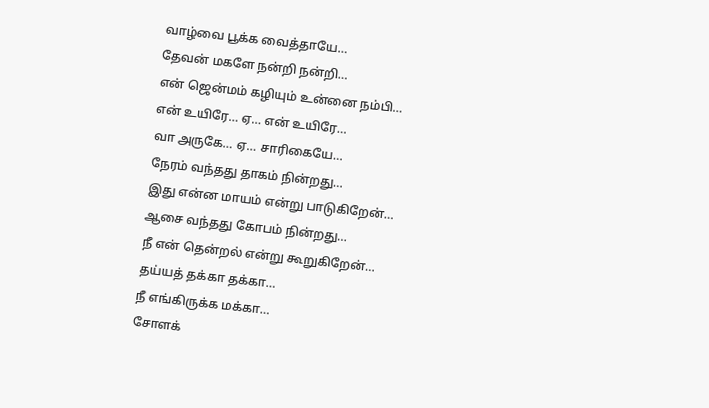வாழ்வை பூக்க வைத்தாயே…
தேவன் மகளே நன்றி நன்றி…
என் ஜென்மம் கழியும் உன்னை நம்பி…
என் உயிரே… ஏ… என் உயிரே…
வா அருகே… ஏ… சாரிகையே…
நேரம் வந்தது தாகம் நின்றது…
இது என்ன மாயம் என்று பாடுகிறேன்…
ஆசை வந்தது கோபம் நின்றது…
நீ என் தென்றல் என்று கூறுகிறேன்…
தய்யத் தக்கா தக்கா…
நீ எங்கிருக்க மக்கா…
சோளக்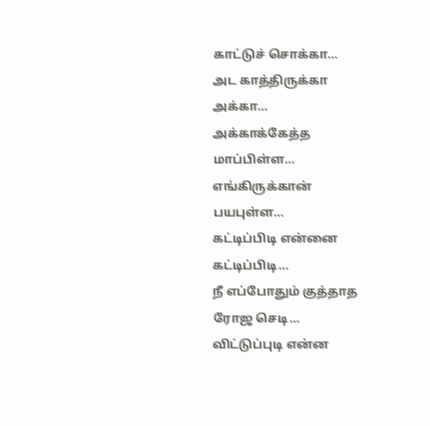காட்டுச் சொக்கா…
அட காத்திருக்கா அக்கா…
அக்காக்கேத்த மாப்பிள்ள…
எங்கிருக்கான் பயபுள்ள…
கட்டிப்பிடி என்னை கட்டிப்பிடி…
நீ எப்போதும் குத்தாத ரோஜ செடி…
விட்டுப்புடி என்ன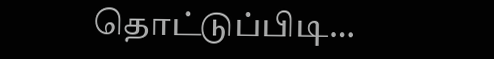தொட்டுப்பிடி…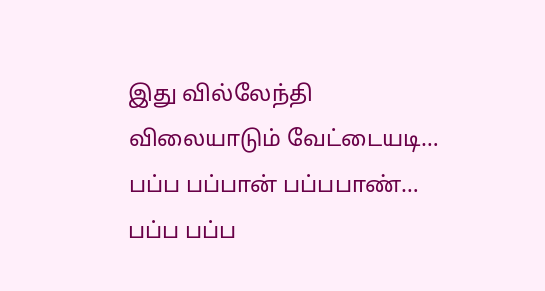இது வில்லேந்தி விலையாடும் வேட்டையடி…
பப்ப பப்பான் பப்பபாண்…
பப்ப பப்ப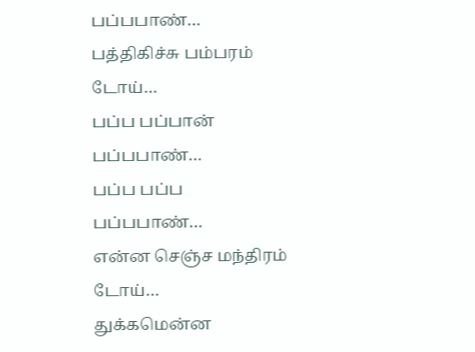பப்பபாண்…
பத்திகிச்சு பம்பரம் டோய்…
பப்ப பப்பான் பப்பபாண்…
பப்ப பப்ப பப்பபாண்…
என்ன செஞ்ச மந்திரம் டோய்…
துக்கமென்ன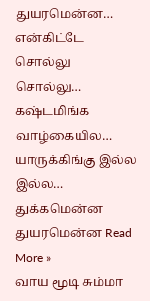துயரமென்ன…
என்கிட்டே சொல்லு சொல்லு…
கஷ்டமிங்க வாழ்கையில…
யாருக்கிங்கு இல்ல இல்ல…
துக்கமென்ன துயரமென்ன Read More »
வாய மூடி சும்மா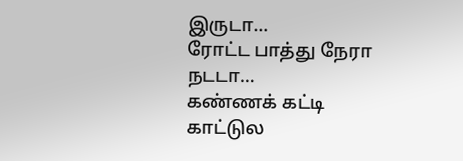இருடா…
ரோட்ட பாத்து நேரா நடடா…
கண்ணக் கட்டி காட்டுல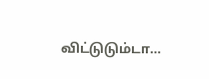விட்டுடும்டா…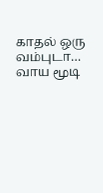காதல் ஒரு வம்புடா…
வாய மூடி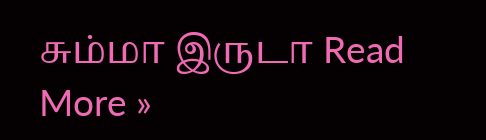சும்மா இருடா Read More »